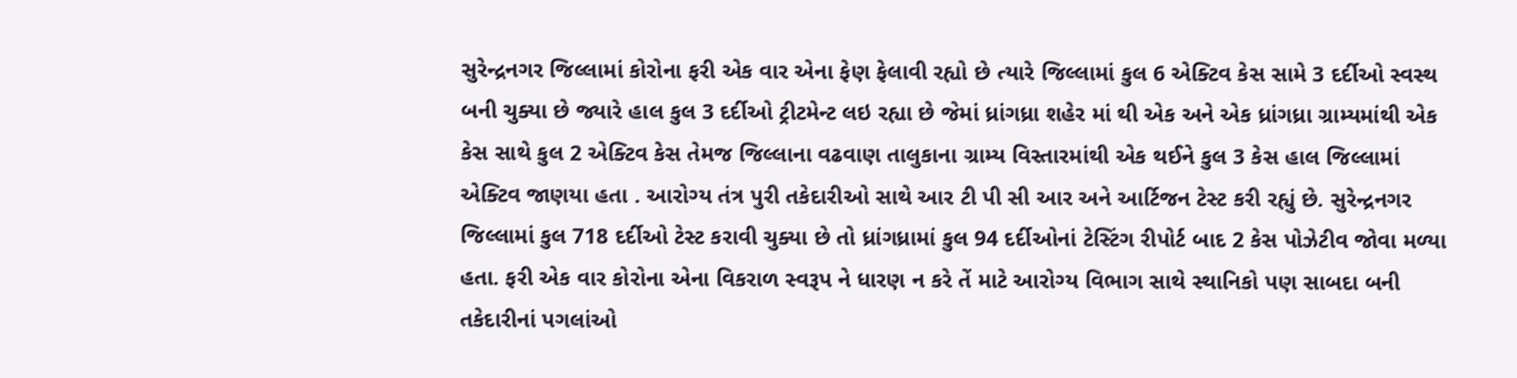સુરેન્દ્રનગર જિલ્લામાં કોરોના ફરી એક વાર એના ફેણ ફેલાવી રહ્યો છે ત્યારે જિલ્લામાં કુલ 6 એક્ટિવ કેસ સામે 3 દર્દીઓ સ્વસ્થ બની ચુક્યા છે જ્યારે હાલ કુલ 3 દર્દીઓ ટ્રીટમેન્ટ લઇ રહ્યા છે જેમાં ધ્રાંગધ્રા શહેર માં થી એક અને એક ધ્રાંગધ્રા ગ્રામ્યમાંથી એક કેસ સાથે કુલ 2 એક્ટિવ કેસ તેમજ જિલ્લાના વઢવાણ તાલુકાના ગ્રામ્ય વિસ્તારમાંથી એક થઈને કુલ 3 કેસ હાલ જિલ્લામાં એક્ટિવ જાણયા હતા . આરોગ્ય તંત્ર પુરી તકેદારીઓ સાથે આર ટી પી સી આર અને આર્ટિજન ટેસ્ટ કરી રહ્યું છે. સુરેન્દ્રનગર જિલ્લામાં કુલ 718 દર્દીઓ ટેસ્ટ કરાવી ચુક્યા છે તો ધ્રાંગધ્રામાં કુલ 94 દર્દીઓનાં ટેસ્ટિંગ રીપોર્ટ બાદ 2 કેસ પોઝેટીવ જોવા મળ્યા હતા. ફરી એક વાર કોરોના એના વિકરાળ સ્વરૂપ ને ધારણ ન કરે તેં માટે આરોગ્ય વિભાગ સાથે સ્થાનિકો પણ સાબદા બની તકેદારીનાં પગલાંઓ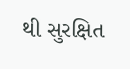થી સુરક્ષિત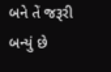બને તેં જરૂરી બન્યું છે